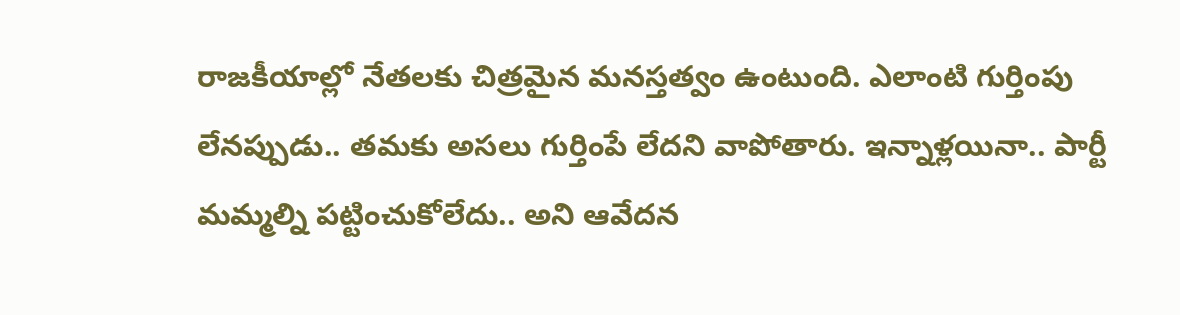రాజకీయాల్లో నేతలకు చిత్రమైన మనస్తత్వం ఉంటుంది. ఎలాంటి గుర్తింపు లేనప్పుడు.. తమకు అసలు గుర్తింపే లేదని వాపోతారు. ఇన్నాళ్లయినా.. పార్టీ మమ్మల్ని పట్టించుకోలేదు.. అని ఆవేదన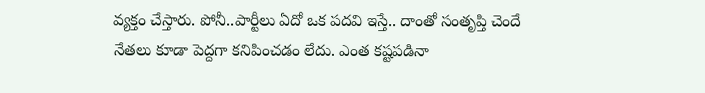వ్యక్తం చేస్తారు. పోనీ..పార్టీలు ఏదో ఒక పదవి ఇస్తే.. దాంతో సంతృప్తి చెందే నేతలు కూడా పెద్దగా కనిపించడం లేదు. ఎంత కష్టపడినా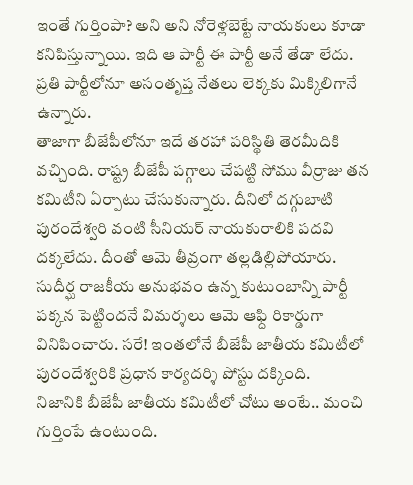ఇంతే గుర్తింపా? అని అని నోరెళ్లబెట్టే నాయకులు కూడా కనిపిస్తున్నాయి. ఇది ఆ పార్టీ ఈ పార్టీ అనే తేడా లేదు. ప్రతి పార్టీలోనూ అసంతృప్త నేతలు లెక్కకు మిక్కిలిగానే ఉన్నారు.
తాజాగా బీజేపీలోనూ ఇదే తరహా పరిస్థితి తెరమీదికి వచ్చింది. రాష్ట్ర బీజేపీ పగ్గాలు చేపట్టి సోము వీర్రాజు తన కమిటీని ఏర్పాటు చేసుకున్నారు. దీనిలో దగ్గుబాటి పురందేశ్వరి వంటి సీనియర్ నాయకురాలికి పదవి దక్కలేదు. దీంతో ఆమె తీవ్రంగా తల్లడిల్లిపోయారు. సుదీర్ఘ రాజకీయ అనుభవం ఉన్న కుటుంబాన్ని పార్టీ పక్కన పెట్టిందనే విమర్శలు ఆమె ఆఫ్ది రికార్డుగా వినిపించారు. సరే! ఇంతలోనే బీజేపీ జాతీయ కమిటీలో పురందేశ్వరికి ప్రధాన కార్యదర్శి పోస్టు దక్కింది.
నిజానికి బీజేపీ జాతీయ కమిటీలో చోటు అంటే.. మంచి గుర్తింపే ఉంటుంది.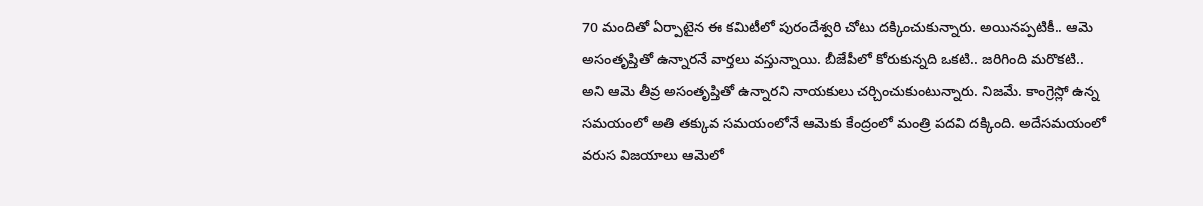70 మందితో ఏర్పాటైన ఈ కమిటీలో పురందేశ్వరి చోటు దక్కించుకున్నారు. అయినప్పటికీ.. ఆమె అసంతృప్తితో ఉన్నారనే వార్తలు వస్తున్నాయి. బీజేపీలో కోరుకున్నది ఒకటి.. జరిగింది మరొకటి.. అని ఆమె తీవ్ర అసంతృప్తితో ఉన్నారని నాయకులు చర్చించుకుంటున్నారు. నిజమే. కాంగ్రెస్లో ఉన్న సమయంలో అతి తక్కువ సమయంలోనే ఆమెకు కేంద్రంలో మంత్రి పదవి దక్కింది. అదేసమయంలో వరుస విజయాలు ఆమెలో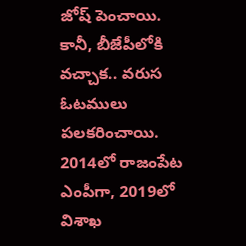జోష్ పెంచాయి.
కానీ, బీజేపీలోకి వచ్చాక.. వరుస ఓటములు పలకరించాయి. 2014లో రాజంపేట ఎంపీగా, 2019లో విశాఖ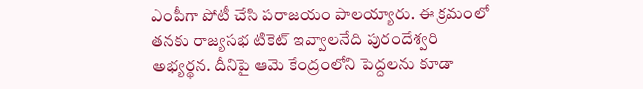ఎంపీగా పోటీ చేసి పరాజయం పాలయ్యారు. ఈ క్రమంలో తనకు రాజ్యసభ టికెట్ ఇవ్వాలనేది పురందేశ్వరి అభ్యర్థన. దీనిపై ఆమె కేంద్రంలోని పెద్దలను కూడా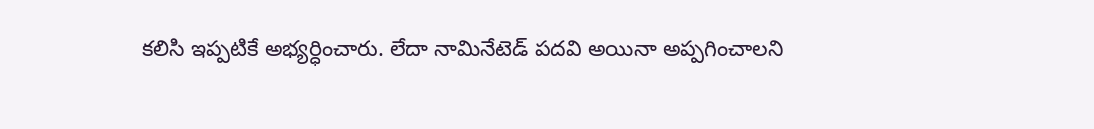కలిసి ఇప్పటికే అభ్యర్ధించారు. లేదా నామినేటెడ్ పదవి అయినా అప్పగించాలని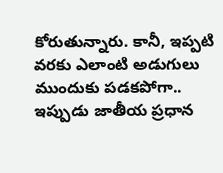కోరుతున్నారు. కానీ, ఇప్పటి వరకు ఎలాంటి అడుగులు ముందుకు పడకపోగా.. ఇప్పుడు జాతీయ ప్రధాన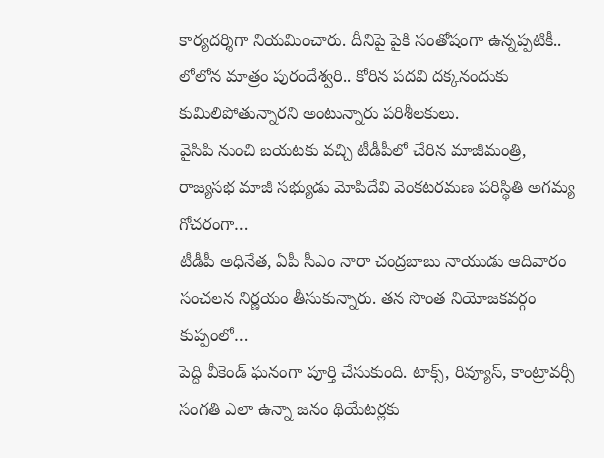కార్యదర్శిగా నియమించారు. దీనిపై పైకి సంతోషంగా ఉన్నప్పటికీ.. లోలోన మాత్రం పురందేశ్వరి.. కోరిన పదవి దక్కనందుకు కుమిలిపోతున్నారని అంటున్నారు పరిశీలకులు.
వైసిపి నుంచి బయటకు వచ్చి టీడీపీలో చేరిన మాజీమంత్రి, రాజ్యసభ మాజీ సభ్యుడు మోపిదేవి వెంకటరమణ పరిస్థితి అగమ్య గోచరంగా…
టీడీపీ అధినేత, ఏపీ సీఎం నారా చంద్రబాబు నాయుడు ఆదివారం సంచలన నిర్ణయం తీసుకున్నారు. తన సొంత నియోజకవర్గం కుప్పంలో…
పెద్ది వీకెండ్ ఘనంగా పూర్తి చేసుకుంది. టాక్స్, రివ్యూస్, కాంట్రావర్సీ సంగతి ఎలా ఉన్నా జనం థియేటర్లకు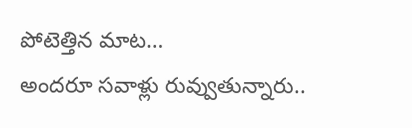పోటెత్తిన మాట…
అందరూ సవాళ్లు రువ్వుతున్నారు..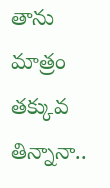తాను మాత్రం తక్కువ తిన్నానా..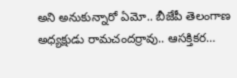అని అనుకున్నారో ఏమో.. బీజేపీ తెలంగాణ అధ్యక్షుడు రామచందర్రావు.. ఆసక్తికర…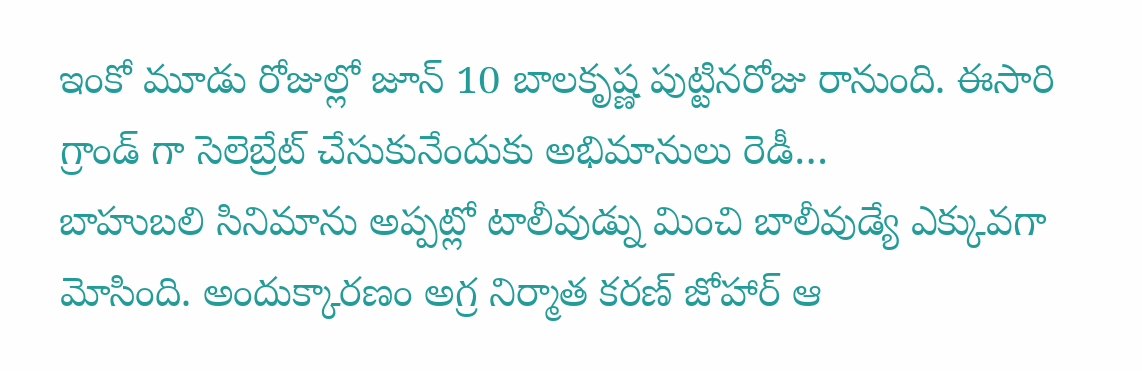ఇంకో మూడు రోజుల్లో జూన్ 10 బాలకృష్ణ పుట్టినరోజు రానుంది. ఈసారి గ్రాండ్ గా సెలెబ్రేట్ చేసుకునేందుకు అభిమానులు రెడీ…
బాహుబలి సినిమాను అప్పట్లో టాలీవుడ్ను మించి బాలీవుడ్యే ఎక్కువగా మోసింది. అందుక్కారణం అగ్ర నిర్మాత కరణ్ జోహార్ ఆ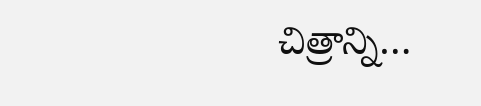చిత్రాన్ని…